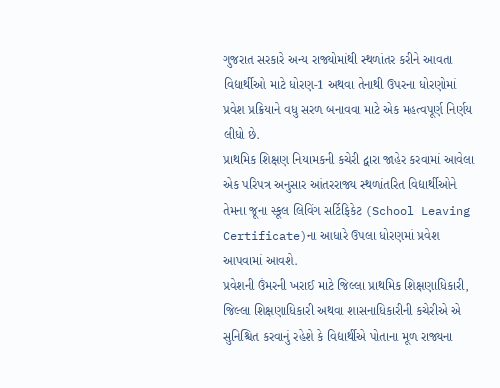ગુજરાત સરકારે અન્ય રાજ્યોમાંથી સ્થળાંતર કરીને આવતા વિદ્યાર્થીઓ માટે ધોરણ-1 અથવા તેનાથી ઉપરના ધોરણોમાં પ્રવેશ પ્રક્રિયાને વધુ સરળ બનાવવા માટે એક મહત્વપૂર્ણ નિર્ણય લીધો છે.
પ્રાથમિક શિક્ષણ નિયામકની કચેરી દ્વારા જાહેર કરવામાં આવેલા એક પરિપત્ર અનુસાર આંતરરાજ્ય સ્થળાંતરિત વિદ્યાર્થીઓને તેમના જૂના સ્કૂલ લિવિંગ સર્ટિફિકેટ (School Leaving Certificate)ના આધારે ઉપલા ધોરણમાં પ્રવેશ આપવામાં આવશે.
પ્રવેશની ઉંમરની ખરાઈ માટે જિલ્લા પ્રાથમિક શિક્ષણાધિકારી, જિલ્લા શિક્ષણાધિકારી અથવા શાસનાધિકારીની કચેરીએ એ સુનિશ્ચિત કરવાનું રહેશે કે વિદ્યાર્થીએ પોતાના મૂળ રાજ્યના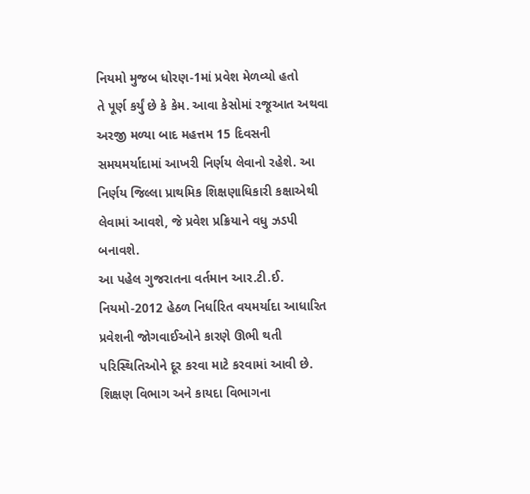નિયમો મુજબ ધોરણ-1માં પ્રવેશ મેળવ્યો હતો
તે પૂર્ણ કર્યું છે કે કેમ. આવા કેસોમાં રજૂઆત અથવા અરજી મળ્યા બાદ મહત્તમ 15 દિવસની સમયમર્યાદામાં આખરી નિર્ણય લેવાનો રહેશે. આ નિર્ણય જિલ્લા પ્રાથમિક શિક્ષણાધિકારી કક્ષાએથી લેવામાં આવશે, જે પ્રવેશ પ્રક્રિયાને વધુ ઝડપી બનાવશે.
આ પહેલ ગુજરાતના વર્તમાન આર.ટી.ઈ. નિયમો-2012 હેઠળ નિર્ધારિત વયમર્યાદા આધારિત પ્રવેશની જોગવાઈઓને કારણે ઊભી થતી પરિસ્થિતિઓને દૂર કરવા માટે કરવામાં આવી છે. શિક્ષણ વિભાગ અને કાયદા વિભાગના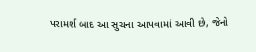પરામર્શ બાદ આ સુચના આપવામાં આવી છે, જેનો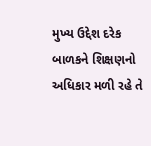મુખ્ય ઉદ્દેશ દરેક બાળકને શિક્ષણનો અધિકાર મળી રહે તે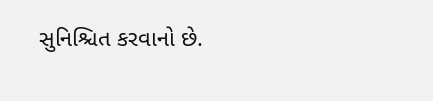સુનિશ્ચિત કરવાનો છે.